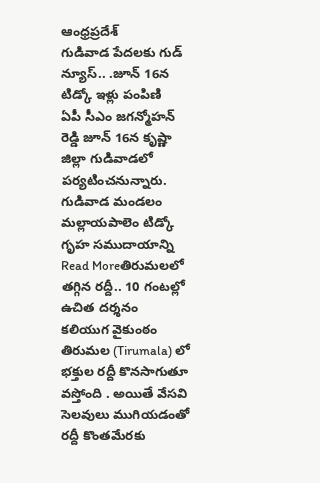ఆంధ్రప్రదేశ్
గుడివాడ పేదలకు గుడ్ న్యూస్.. .జూన్ 16న టిడ్కో ఇళ్లు పంపిణి
ఏపీ సీఎం జగన్మోహన్ రెడ్డి జూన్ 16న కృష్ణా జిల్లా గుడివాడలో పర్యటించనున్నారు. గుడివాడ మండలం మల్లాయపాలెం టిడ్కో గృహ సముదాయాన్ని
Read Moreతిరుమలలో తగ్గిన రద్దీ.. 10 గంటల్లో ఉచిత దర్శనం
కలియుగ వైకుంఠం తిరుమల (Tirumala) లో భక్తుల రద్దీ కొనసాగుతూ వస్తోంది . అయితే వేసవి సెలవులు ముగియడంతో రద్దీ కొంతమేరకు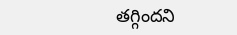తగ్గిందని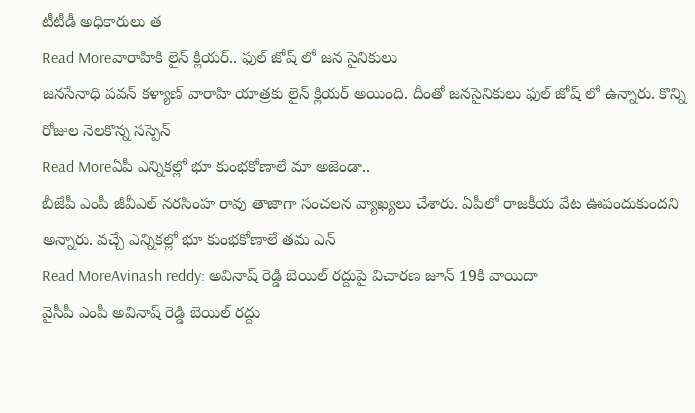టీటీడీ అధికారులు త
Read Moreవారాహికి లైన్ క్లియర్.. ఫుల్ జోష్ లో జన సైనికులు
జనసేనాధి పవన్ కళ్యాణ్ వారాహి యాత్రకు లైన్ క్లియర్ అయింది. దీంతో జనసైనికులు ఫుల్ జోష్ లో ఉన్నారు. కొన్ని రోజుల నెలకొన్న సస్పెన్
Read Moreఏపీ ఎన్నికల్లో భూ కుంభకోణాలే మా అజెండా..
బీజేపీ ఎంపీ జీవీఎల్ నరసింహ రావు తాజాగా సంచలన వ్యాఖ్యలు చేశారు. ఏపీలో రాజకీయ వేట ఊపందుకుందని అన్నారు. వచ్చే ఎన్నికల్లో భూ కుంభకోణాలే తమ ఎన్
Read MoreAvinash reddy: అవినాష్ రెడ్డి బెయిల్ రద్దుపై విచారణ జూన్ 19కి వాయిదా
వైసీపీ ఎంపీ అవినాష్ రెడ్డి బెయిల్ రద్దు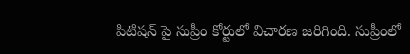పిటిషన్ పై సుప్రీం కోర్టులో విచారణ జరిగింది. సుప్రీంలో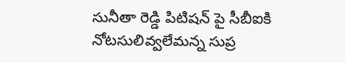సునీతా రెడ్డి పిటిషన్ పై సీబీఐకి నోటసులివ్వలేమన్న సుప్ర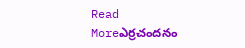Read Moreఎర్రచందనం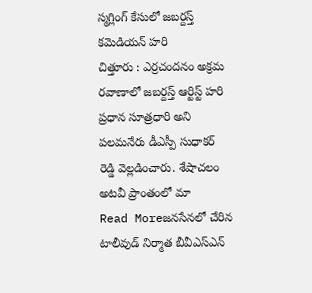స్మగ్లింగ్ కేసులో జబర్దస్త్ కమెడియన్ హరి
చిత్తూరు : ఎర్రచందనం అక్రమ రవాణాలో జబర్దస్త్ ఆర్టిస్ట్ హరి ప్రధాన సూత్రధారి అని పలమనేరు డీఎస్పీ సుధాకర్ రెడ్డి వెల్లడించారు. శేషాచలం అటవీ ప్రాంతంలో మా
Read Moreజనసేనలో చేరిన టాలీవుడ్ నిర్మాత బీవీఎస్ఎన్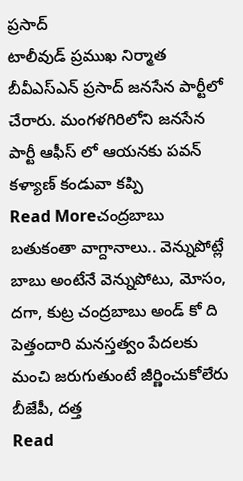ప్రసాద్
టాలీవుడ్ ప్రముఖ నిర్మాత బీవీఎస్ఎన్ ప్రసాద్ జనసేన పార్టీలో చేరారు. మంగళగిరిలోని జనసేన పార్టీ ఆఫీస్ లో ఆయనకు పవన్ కళ్యాణ్ కండువా కప్పి
Read Moreచంద్రబాబు బతుకంతా వాగ్దానాలు.. వెన్నుపోట్లే
బాబు అంటేనే వెన్నుపోటు, మోసం, దగా, కుట్ర చంద్రబాబు అండ్ కో ది పెత్తందారి మనస్తత్వం పేదలకు మంచి జరుగుతుంటే జీర్ణించుకోలేరు బీజేపీ, దత్త
Read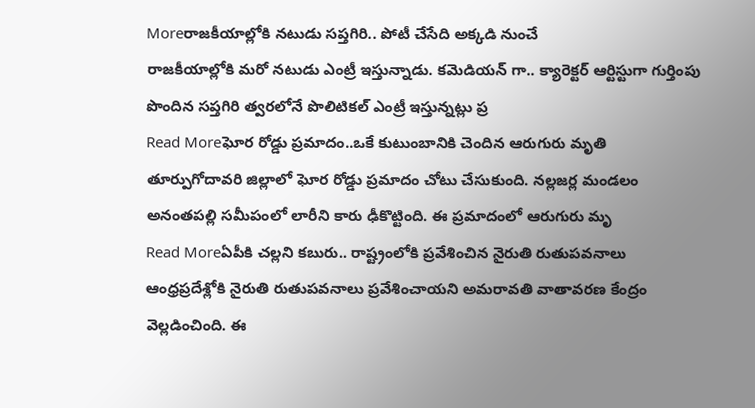Moreరాజకీయాల్లోకి నటుడు సప్తగిరి.. పోటీ చేసేది అక్కడి నుంచే
రాజకీయాల్లోకి మరో నటుడు ఎంట్రీ ఇస్తున్నాడు. కమెడియన్ గా.. క్యారెక్టర్ ఆర్టిస్టుగా గుర్తింపు పొందిన సప్తగిరి త్వరలోనే పొలిటికల్ ఎంట్రీ ఇస్తున్నట్లు ప్ర
Read Moreఘోర రోడ్డు ప్రమాదం..ఒకే కుటుంబానికి చెందిన ఆరుగురు మృతి
తూర్పుగోదావరి జిల్లాలో ఘోర రోడ్డు ప్రమాదం చోటు చేసుకుంది. నల్లజర్ల మండలం అనంతపల్లి సమీపంలో లారీని కారు ఢీకొట్టింది. ఈ ప్రమాదంలో ఆరుగురు మృ
Read Moreఏపీకి చల్లని కబురు.. రాష్ట్రంలోకి ప్రవేశించిన నైరుతి రుతుపవనాలు
ఆంధ్రప్రదేశ్లోకి నైరుతి రుతుపవనాలు ప్రవేశించాయని అమరావతి వాతావరణ కేంద్రం వెల్లడించింది. ఈ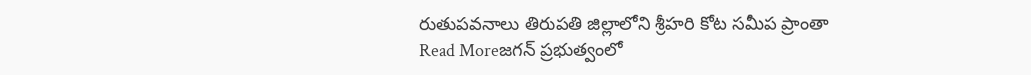రుతుపవనాలు తిరుపతి జిల్లాలోని శ్రీహరి కోట సమీప ప్రాంతా
Read Moreజగన్ ప్రభుత్వంలో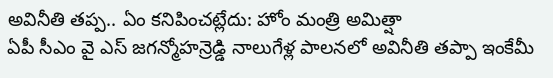అవినీతి తప్ప.. ఏం కనిపించట్లేదు: హోం మంత్రి అమిత్షా
ఏపీ సీఎం వై ఎస్ జగన్మోహన్రెడ్డి నాలుగేళ్ల పాలనలో అవినీతి తప్పా ఇంకేమీ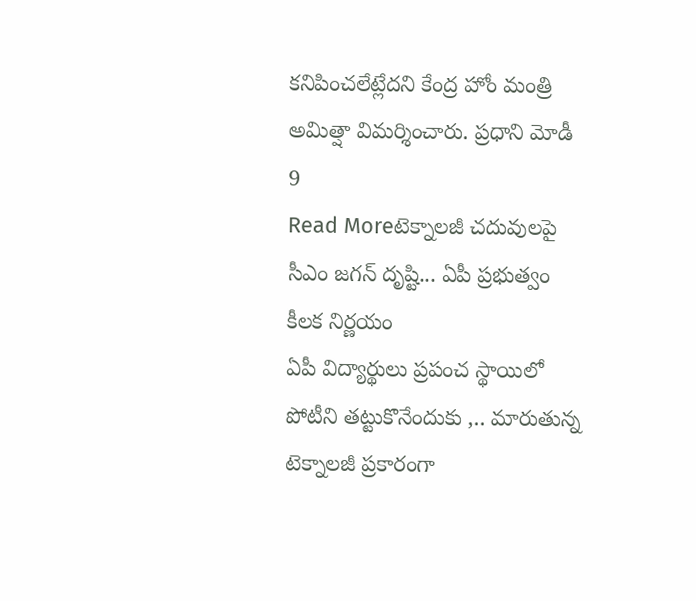కనిపించలేట్లేదని కేంద్ర హోం మంత్రి అమిత్షా విమర్శించారు. ప్రధాని మోడీ 9
Read Moreటెక్నాలజీ చదువులపై సీఎం జగన్ దృష్టి... ఏపీ ప్రభుత్వం కీలక నిర్ణయం
ఏపీ విద్యార్థులు ప్రపంచ స్థాయిలో పోటీని తట్టుకొనేందుకు ,.. మారుతున్న టెక్నాలజీ ప్రకారంగా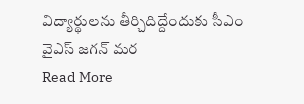విద్యార్థులను తీర్చిదిద్దేందుకు సీఎం వైఎస్ జగన్ మర
Read More